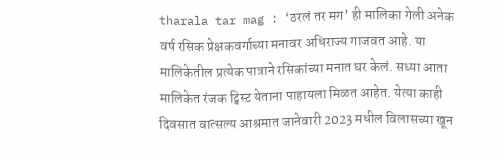tharala tar mag : ‘ठरलं तर मग’ ही मालिका गेली अनेक वर्ष रसिक प्रेक्षकवर्गाच्या मनावर अधिराज्य गाजवत आहे. या मालिकेतील प्रत्येक पात्राने रसिकांच्या मनात घर केलं. सध्या आता मालिकेत रंजक ट्विस्ट येताना पाहायला मिळत आहेत. येत्या काही दिवसात वात्सल्य आश्रमात जानेवारी 2023 मधील विलासच्या खून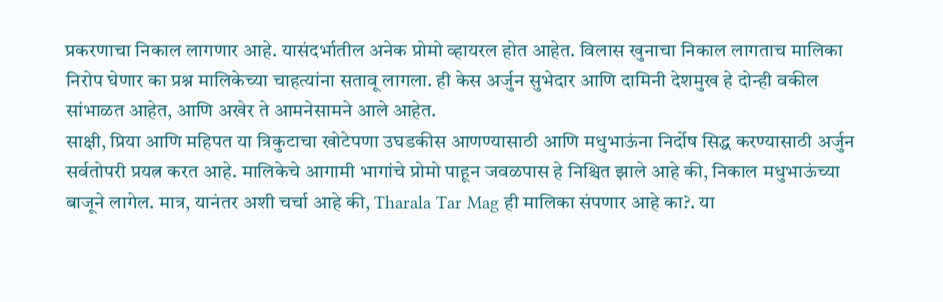प्रकरणाचा निकाल लागणार आहे. यासंदर्भातील अनेक प्रोमो व्हायरल होत आहेत. विलास खुनाचा निकाल लागताच मालिका निरोप घेणार का प्रश्न मालिकेच्या चाहत्यांना सतावू लागला. ही केस अर्जुन सुभेदार आणि दामिनी देशमुख हे दोन्ही वकील सांभाळत आहेत, आणि अखेर ते आमनेसामने आले आहेत.
साक्षी, प्रिया आणि महिपत या त्रिकुटाचा खोटेपणा उघडकीस आणण्यासाठी आणि मधुभाऊंना निर्दोष सिद्ध करण्यासाठी अर्जुन सर्वतोपरी प्रयत्न करत आहे. मालिकेचे आगामी भागांचे प्रोमो पाहून जवळपास हे निश्चित झाले आहे की, निकाल मधुभाऊंच्या बाजूने लागेल. मात्र, यानंतर अशी चर्चा आहे की, Tharala Tar Mag ही मालिका संपणार आहे का?. या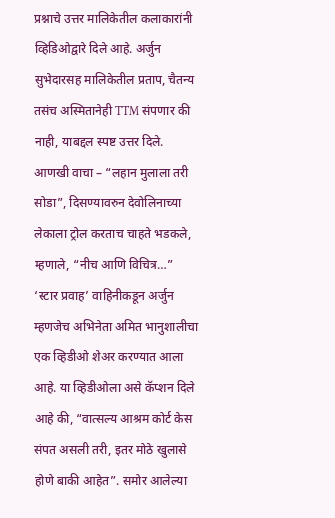प्रश्नाचे उत्तर मालिकेतील कलाकारांनी व्हिडिओद्वारे दिले आहे. अर्जुन सुभेदारसह मालिकेतील प्रताप, चैतन्य तसंच अस्मितानेही TTM संपणार की नाही, याबद्दल स्पष्ट उत्तर दिले.
आणखी वाचा – “लहान मुलाला तरी सोडा”, दिसण्यावरुन देवोलिनाच्या लेकाला ट्रोल करताच चाहते भडकले, म्हणाले, “नीच आणि विचित्र…”
‘स्टार प्रवाह’ वाहिनीकडून अर्जुन म्हणजेच अभिनेता अमित भानुशालीचा एक व्हिडीओ शेअर करण्यात आला आहे. या व्हिडीओला असे कॅप्शन दिले आहे की, “वात्सल्य आश्रम कोर्ट केस संपत असली तरी, इतर मोठे खुलासे होणे बाकी आहेत”. समोर आलेल्या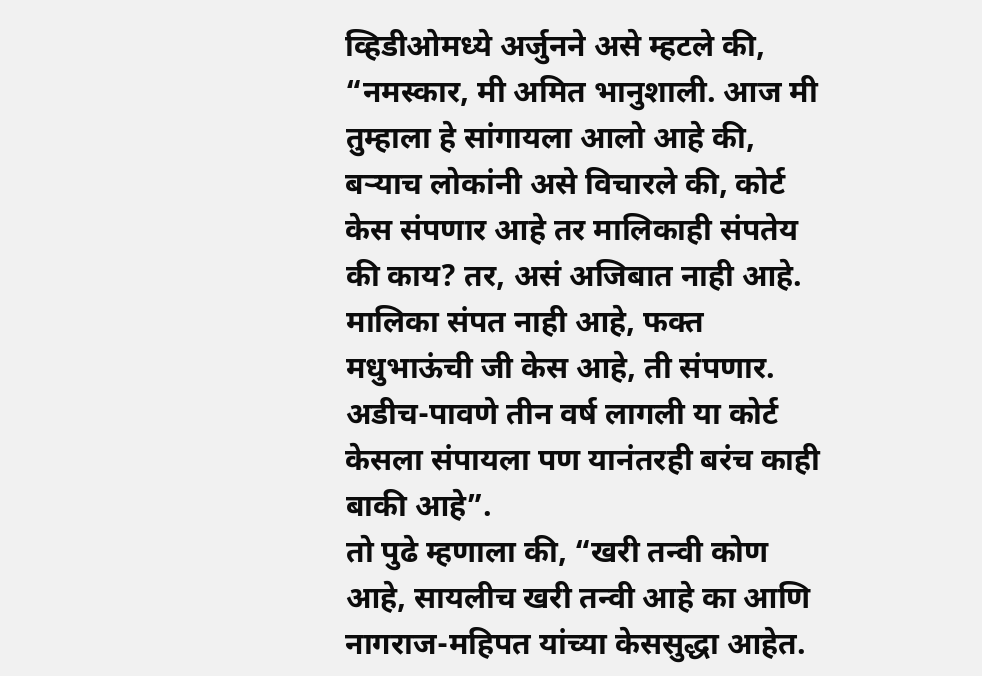व्हिडीओमध्ये अर्जुनने असे म्हटले की, “नमस्कार, मी अमित भानुशाली. आज मी तुम्हाला हे सांगायला आलो आहे की, बऱ्याच लोकांनी असे विचारले की, कोर्ट केस संपणार आहे तर मालिकाही संपतेय की काय? तर, असं अजिबात नाही आहे. मालिका संपत नाही आहे, फक्त मधुभाऊंची जी केस आहे, ती संपणार. अडीच-पावणे तीन वर्ष लागली या कोर्ट केसला संपायला पण यानंतरही बरंच काही बाकी आहे”.
तो पुढे म्हणाला की, “खरी तन्वी कोण आहे, सायलीच खरी तन्वी आहे का आणि नागराज-महिपत यांच्या केससुद्धा आहेत.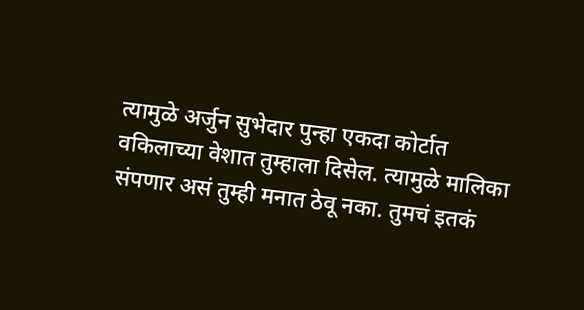त्यामुळे अर्जुन सुभेदार पुन्हा एकदा कोर्टात वकिलाच्या वेशात तुम्हाला दिसेल. त्यामुळे मालिका संपणार असं तुम्ही मनात ठेवू नका. तुमचं इतकं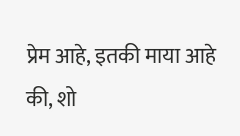प्रेम आहे, इतकी माया आहे की, शो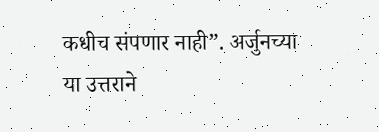कधीच संपणार नाही”. अर्जुनच्या या उत्तराने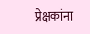प्रेक्षकांना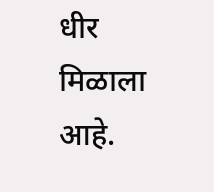धीर मिळाला आहे.